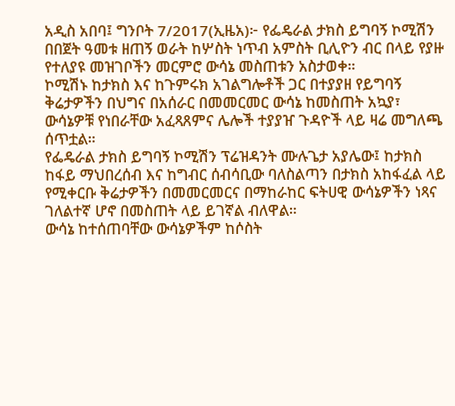አዲስ አበባ፤ ግንቦት 7/2017(ኢዜአ)፦ የፌዴራል ታክስ ይግባኝ ኮሚሽን በበጀት ዓመቱ ዘጠኝ ወራት ከሦስት ነጥብ አምስት ቢሊዮን ብር በላይ የያዙ የተለያዩ መዝገቦችን መርምሮ ውሳኔ መስጠቱን አስታወቀ።
ኮሚሽኑ ከታክስ እና ከጉምሩክ አገልግሎቶች ጋር በተያያዘ የይግባኝ ቅሬታዎችን በህግና በአሰራር በመመርመር ውሳኔ ከመስጠት አኳያ፣ ውሳኔዎቹ የነበራቸው አፈጻጸምና ሌሎች ተያያዠ ጉዳዮች ላይ ዛሬ መግለጫ ሰጥቷል።
የፌዴራል ታክስ ይግባኝ ኮሚሽን ፕሬዝዳንት ሙሉጌታ አያሌው፤ ከታክስ ከፋይ ማህበረሰብ እና ከግብር ሰብሳቢው ባለስልጣን በታክስ አከፋፈል ላይ የሚቀርቡ ቅሬታዎችን በመመርመርና በማከራከር ፍትሀዊ ውሳኔዎችን ነጻና ገለልተኛ ሆኖ በመስጠት ላይ ይገኛል ብለዋል።
ውሳኔ ከተሰጠባቸው ውሳኔዎችም ከሶስት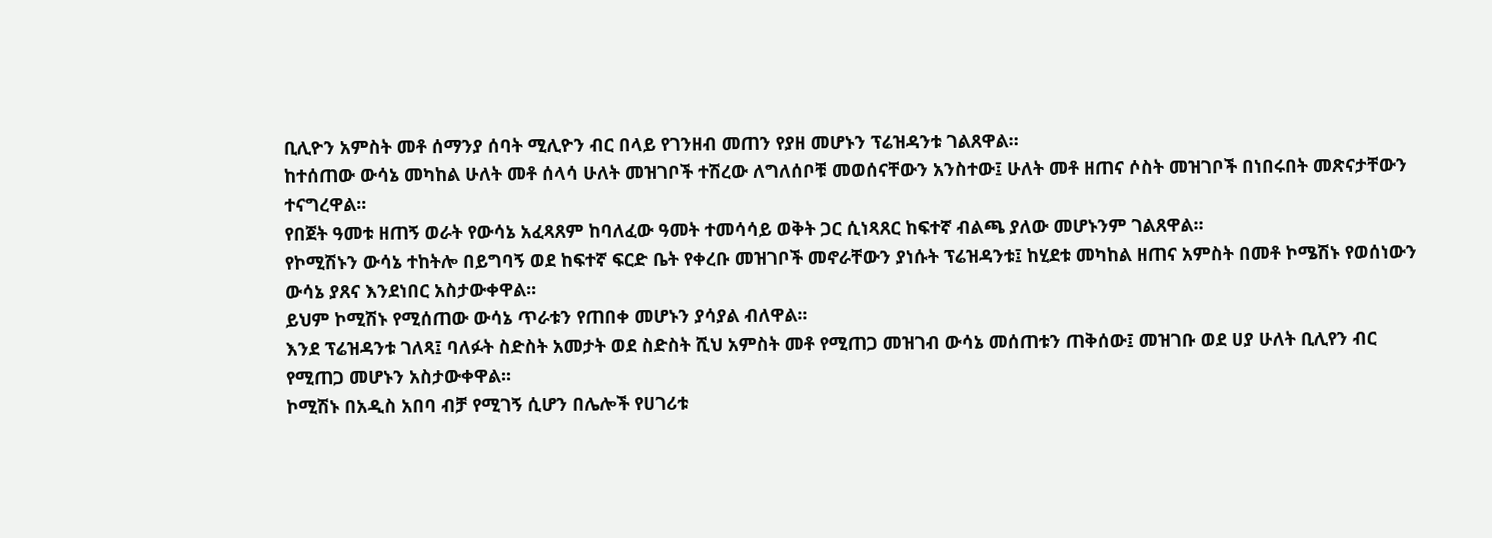ቢሊዮን አምስት መቶ ሰማንያ ሰባት ሚሊዮን ብር በላይ የገንዘብ መጠን የያዘ መሆኑን ፕሬዝዳንቱ ገልጸዋል።
ከተሰጠው ውሳኔ መካከል ሁለት መቶ ሰላሳ ሁለት መዝገቦች ተሽረው ለግለሰቦቹ መወሰናቸውን አንስተው፤ ሁለት መቶ ዘጠና ሶስት መዝገቦች በነበሩበት መጽናታቸውን ተናግረዋል፡፡
የበጀት ዓመቱ ዘጠኝ ወራት የውሳኔ አፈጻጸም ከባለፈው ዓመት ተመሳሳይ ወቅት ጋር ሲነጻጸር ከፍተኛ ብልጫ ያለው መሆኑንም ገልጸዋል።
የኮሚሽኑን ውሳኔ ተከትሎ በይግባኝ ወደ ከፍተኛ ፍርድ ቤት የቀረቡ መዝገቦች መኖራቸውን ያነሱት ፕሬዝዳንቱ፤ ከሂደቱ መካከል ዘጠና አምስት በመቶ ኮሜሽኑ የወሰነውን ውሳኔ ያጸና እንደነበር አስታውቀዋል፡፡
ይህም ኮሚሽኑ የሚሰጠው ውሳኔ ጥራቱን የጠበቀ መሆኑን ያሳያል ብለዋል፡፡
እንደ ፕሬዝዳንቱ ገለጻ፤ ባለፉት ስድስት አመታት ወደ ስድስት ሺህ አምስት መቶ የሚጠጋ መዝገብ ውሳኔ መሰጠቱን ጠቅሰው፤ መዝገቡ ወደ ሀያ ሁለት ቢሊየን ብር የሚጠጋ መሆኑን አስታውቀዋል፡፡
ኮሚሽኑ በአዲስ አበባ ብቻ የሚገኝ ሲሆን በሌሎች የሀገሪቱ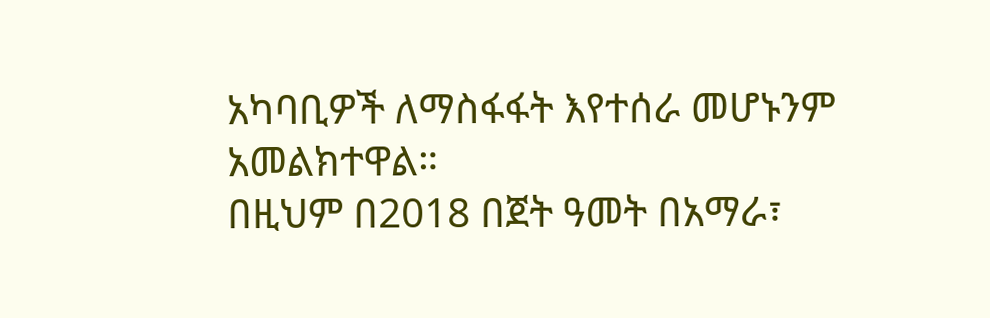አካባቢዎች ለማስፋፋት እየተሰራ መሆኑንም አመልክተዋል።
በዚህም በ2018 በጀት ዓመት በአማራ፣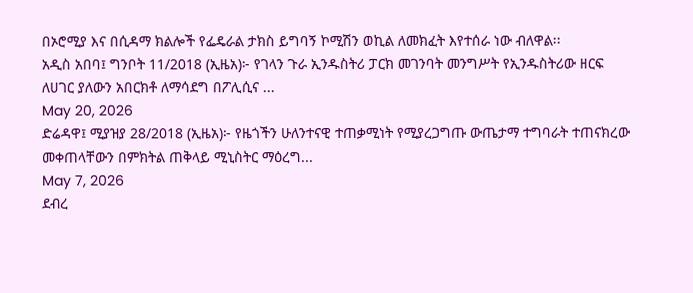በኦሮሚያ እና በሲዳማ ክልሎች የፌዴራል ታክስ ይግባኝ ኮሚሽን ወኪል ለመክፈት እየተሰራ ነው ብለዋል፡፡
አዲስ አበባ፤ ግንቦት 11/2018 (ኢዜአ)፦ የገላን ጉራ ኢንዱስትሪ ፓርክ መገንባት መንግሥት የኢንዱስትሪው ዘርፍ ለሀገር ያለውን አበርክቶ ለማሳደግ በፖሊሲና ...
May 20, 2026
ድሬዳዋ፤ ሚያዝያ 28/2018 (ኢዜአ)፦ የዜጎችን ሁለንተናዊ ተጠቃሚነት የሚያረጋግጡ ውጤታማ ተግባራት ተጠናክረው መቀጠላቸውን በምክትል ጠቅላይ ሚኒስትር ማዕረግ...
May 7, 2026
ደብረ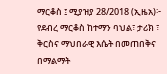ማርቆስ ፤ ሚያዝያ 28/2018 (ኢዜአ)፦ የደብረ ማርቆስ ከተማን ባህል፣ ታሪክ ፣ ቅርስና ማህበራዊ እሴት በመጠበቅና በማልማት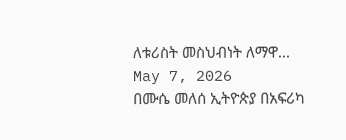ለቱሪስት መስህብነት ለማዋ...
May 7, 2026
በሙሴ መለሰ ኢትዮጵያ በአፍሪካ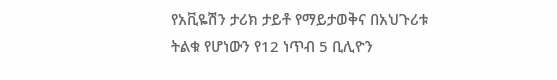የአቪዬሽን ታሪክ ታይቶ የማይታወቅና በአህጉሪቱ ትልቁ የሆነውን የ12 ነጥብ 5 ቢሊዮን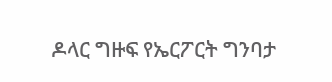ዶላር ግዙፍ የኤርፖርት ግንባታ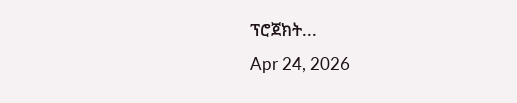ፕሮጀክት...
Apr 24, 2026